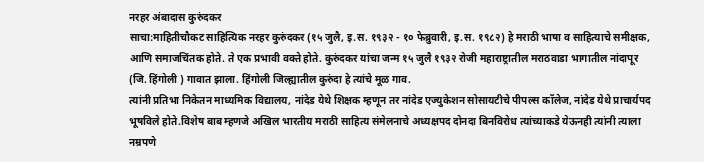नरहर अंबादास कुरुंदकर
साचा:माहितीचौकट साहित्यिक नरहर कुरुंदकर (१५ जुलै, इ.स. १९३२ - १० फेब्रुवारी, इ.स. १९८२) हे मराठी भाषा व साहित्याचे समीक्षक, आणि समाजचिंतक होते. ते एक प्रभावी वक्ते होते. कुरुंदकर यांचा जन्म १५ जुलै १९३२ रोजी महाराष्ट्रातील मराठवाडा भागातील नांदापूर (जि. हिंगोली ) गावात झाला. हिंगोली जिल्ह्यातील कुरुंदा हे त्यांचे मूळ गाव.
त्यांनी प्रतिभा निकेतन माध्यमिक विद्यालय, नांदेड येथे शिक्षक म्हणून तर नांदेड एज्युकेशन सोसायटीचे पीपल्स कॉलेज, नांदेड येथे प्राचार्यपद भूषविले होते.विशेष बाब म्हणजे अखिल भारतीय मराठी साहित्य संमेलनाचे अध्यक्षपद दोनदा बिनविरोध त्यांच्याकडे येऊनही त्यांनी त्याला नम्रपणे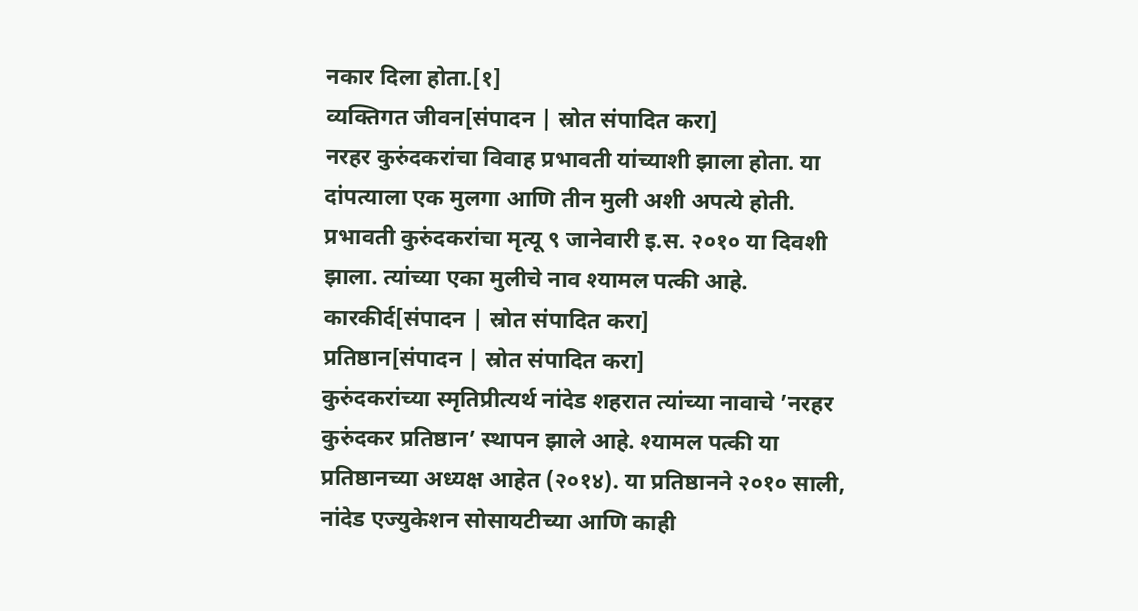नकार दिला होता.[१]
व्यक्तिगत जीवन[संपादन | स्रोत संपादित करा]
नरहर कुरुंदकरांचा विवाह प्रभावती यांच्याशी झाला होता. या दांपत्याला एक मुलगा आणि तीन मुली अशी अपत्ये होती. प्रभावती कुरुंदकरांचा मृत्यू ९ जानेवारी इ.स. २०१० या दिवशी झाला. त्यांच्या एका मुलीचे नाव श्यामल पत्की आहे.
कारकीर्द[संपादन | स्रोत संपादित करा]
प्रतिष्ठान[संपादन | स्रोत संपादित करा]
कुरुंदकरांच्या स्मृतिप्रीत्यर्थ नांदेड शहरात त्यांच्या नावाचे ’नरहर कुरुंदकर प्रतिष्ठान’ स्थापन झाले आहे. श्यामल पत्की या प्रतिष्ठानच्या अध्यक्ष आहेत (२०१४). या प्रतिष्ठानने २०१० साली, नांदेड एज्युकेशन सोसायटीच्या आणि काही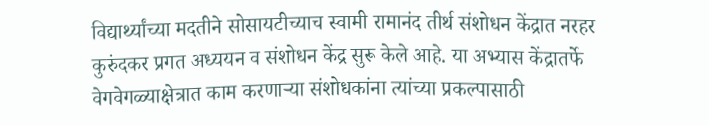विद्यार्थ्यांच्या मदतीने सोसायटीच्याच स्वामी रामानंद तीर्थ संशोधन केंद्रात नरहर कुरुंदकर प्रगत अध्ययन व संशोधन केंद्र सुरू केले आहे. या अभ्यास केंद्रातर्फे वेगवेगळ्याक्षेत्रात काम करणाऱ्या संशोधकांना त्यांच्या प्रकल्पासाठी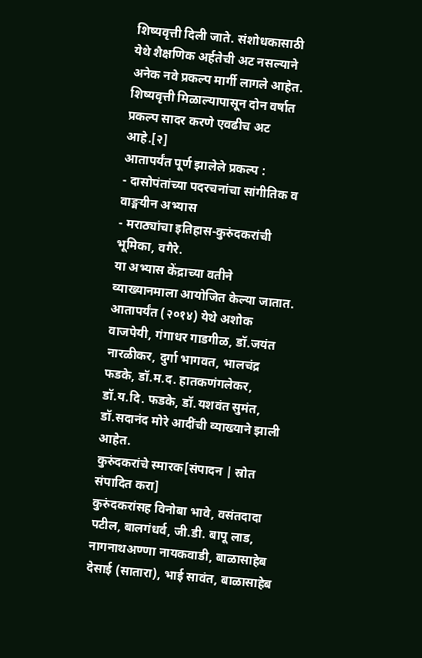शिष्यवृत्ती दिली जाते. संशोधकासाठी येथे शैक्षणिक अर्हतेची अट नसल्याने अनेक नवे प्रकल्प मार्गी लागले आहेत. शिष्यवृत्ती मिळाल्यापासून दोन वर्षात प्रकल्प सादर करणे एवढीच अट आहे.[२]
आतापर्यंत पूर्ण झालेले प्रकल्प :
- दासोपंतांच्या पदरचनांचा सांगीतिक व वाङ्मयीन अभ्यास
- मराठ्यांचा इतिहास-कुरुंदकरांची भूमिका, वगैरे.
या अभ्यास केंद्राच्या वतीने व्याख्यानमाला आयोजित केल्या जातात. आतापर्यंत (२०१४) येथे अशोक वाजपेयी, गंगाधर गाडगीळ, डॉ.जयंत नारळीकर, दुर्गा भागवत, भालचंद्र फडके, डॉ.म.द. हातकणंगलेकर, डॉ.य.दि. फडके, डॉ.यशवंत सुमंत, डॉ.सदानंद मोरे आदींची व्याख्याने झाली आहेत.
कुरुंदकरांचे स्मारक[संपादन | स्रोत संपादित करा]
कुरुंदकरांसह विनोबा भावे, वसंतदादा पटील, बालगंधर्व, जी.डी. बापू लाड, नागनाथअण्णा नायकवाडी, बाळासाहेब देसाई (सातारा), भाई सावंत, बाळासाहेब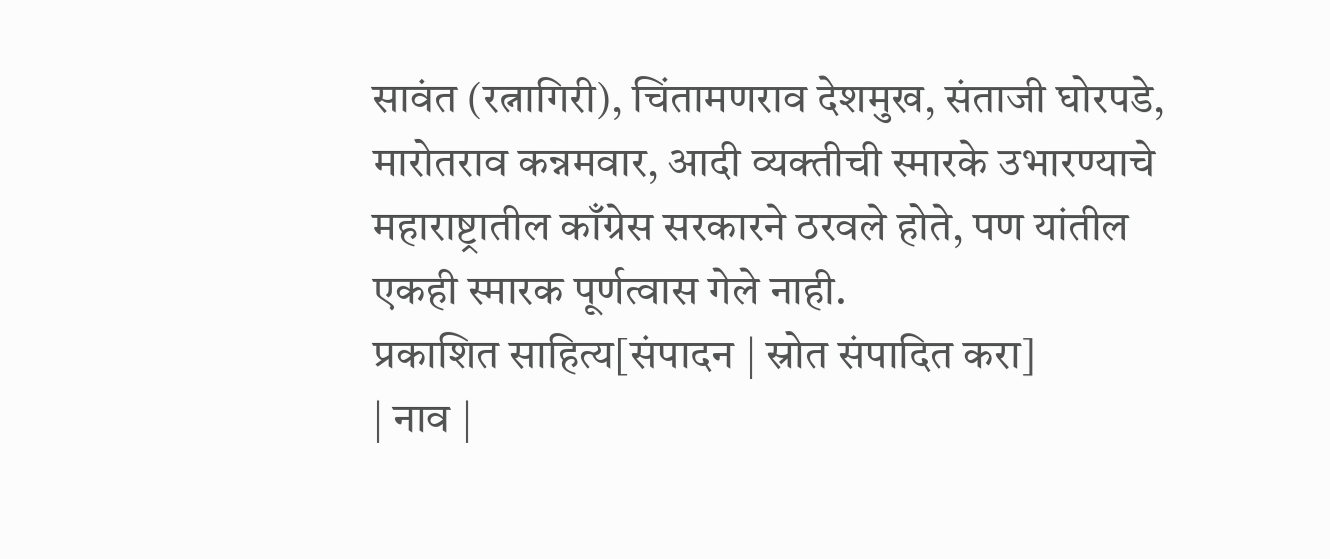सावंत (रत्नागिरी), चिंतामणराव देशमुख, संताजी घोरपडे, मारोतराव कन्नमवार, आदी व्यक्तीची स्मारके उभारण्याचे महाराष्ट्रातील काँग्रेस सरकारने ठरवले होते, पण यांतील एकही स्मारक पूर्णत्वास गेले नाही.
प्रकाशित साहित्य[संपादन | स्रोत संपादित करा]
| नाव |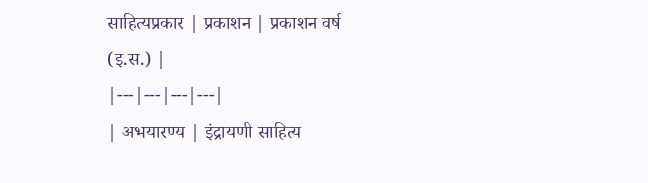साहित्यप्रकार | प्रकाशन | प्रकाशन वर्ष (इ.स.) |
|---|---|---|---|
| अभयारण्य | इंद्रायणी साहित्य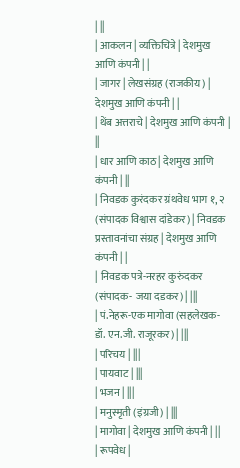| ||
| आकलन | व्यक्तिचित्रे | देशमुख आणि कंपनी | |
| जागर | लेखसंग्रह (राजकीय) | देशमुख आणि कंपनी | |
| थेंब अत्तराचे | देशमुख आणि कंपनी | ||
| धार आणि काठ | देशमुख आणि कंपनी | ||
| निवडक कुरंदकर ग्रंथवेध भाग १, २ (संपादक विश्वास दांडेकर) | निवडक प्रस्तावनांचा संग्रह | देशमुख आणि कंपनी | |
| निवडक पत्रे-नरहर कुरुंदकर (संपादक- जया दडकर) | |||
| पं.नेहरू-एक मागोवा (सहलेखक- डॉ. एन.जी. राजूरकर) | |||
| परिचय | |||
| पायवाट | |||
| भजन | |||
| मनुस्मृती (इंग्रजी) | |||
| मागोवा | देशमुख आणि कंपनी | ||
| रूपवेध |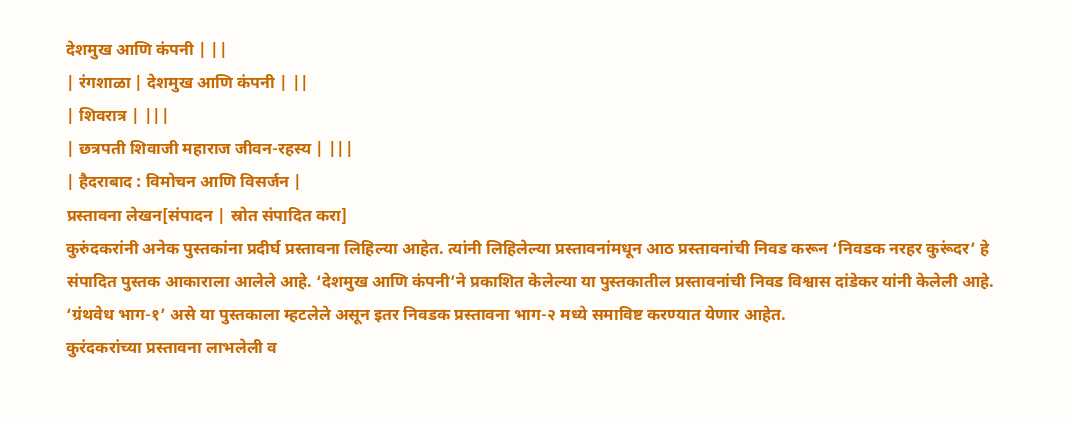देशमुख आणि कंपनी | ||
| रंगशाळा | देशमुख आणि कंपनी | ||
| शिवरात्र | |||
| छत्रपती शिवाजी महाराज जीवन-रहस्य | |||
| हैदराबाद : विमोचन आणि विसर्जन |
प्रस्तावना लेखन[संपादन | स्रोत संपादित करा]
कुरुंदकरांनी अनेक पुस्तकांना प्रदीर्घ प्रस्तावना लिहिल्या आहेत. त्यांनी लिहिलेल्या प्रस्तावनांमधून आठ प्रस्तावनांची निवड करून ‘निवडक नरहर कुरूंदर’ हे संपादित पुस्तक आकाराला आलेले आहे. ‘देशमुख आणि कंपनी’ने प्रकाशित केलेल्या या पुस्तकातील प्रस्तावनांची निवड विश्वास दांडेकर यांनी केलेली आहे. ‘ग्रंथवेध भाग-१’ असे या पुस्तकाला म्हटलेले असून इतर निवडक प्रस्तावना भाग-२ मध्ये समाविष्ट करण्यात येणार आहेत.
कुरंदकरांच्या प्रस्तावना लाभलेली व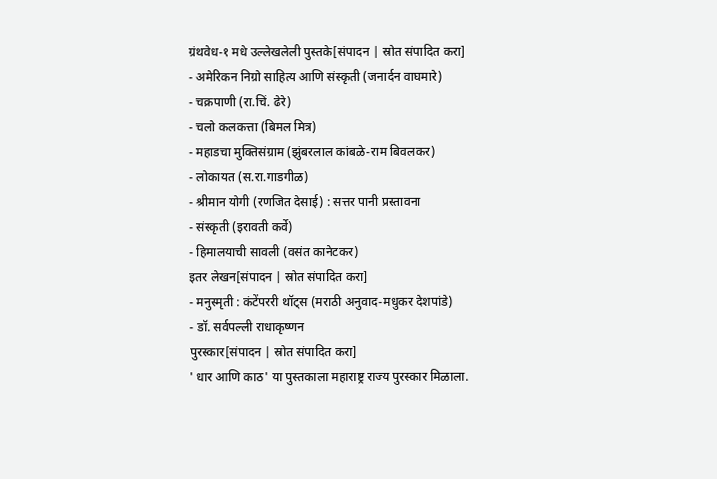ग्रंथवेध-१ मधे उल्लेखलेली पुस्तके[संपादन | स्रोत संपादित करा]
- अमेरिकन निग्रो साहित्य आणि संस्कृती (जनार्दन वाघमारे)
- चक्रपाणी (रा.चिं. ढेरे)
- चलो कलकत्ता (बिमल मित्र)
- महाडचा मुक्तिसंग्राम (झुंबरलाल कांबळे-राम बिवलकर)
- लोकायत (स.रा.गाडगीळ)
- श्रीमान योगी (रणजित देसाई) : सत्तर पानी प्रस्तावना
- संस्कृती (इरावती कर्वे)
- हिमालयाची सावली (वसंत कानेटकर)
इतर लेखन[संपादन | स्रोत संपादित करा]
- मनुस्मृती : कंटेंपररी थॉट्स (मराठी अनुवाद-मधुकर देशपांडे)
- डॉ. सर्वपल्ली राधाकृष्णन
पुरस्कार[संपादन | स्रोत संपादित करा]
' धार आणि काठ' या पुस्तकाला महाराष्ट्र राज्य पुरस्कार मिळाला.